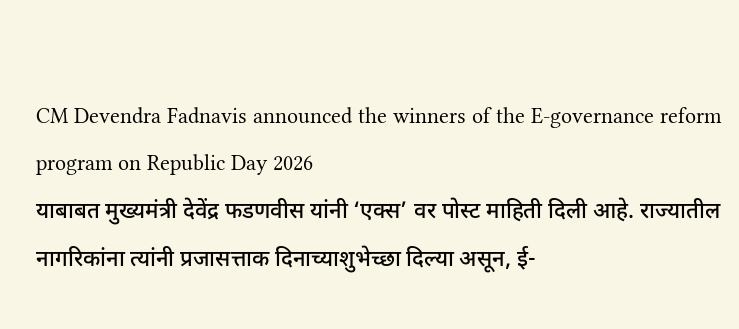CM Devendra Fadnavis announced the winners of the E-governance reform program on Republic Day 2026
याबाबत मुख्यमंत्री देवेंद्र फडणवीस यांनी ‘एक्स’ वर पोस्ट माहिती दिली आहे. राज्यातील नागरिकांना त्यांनी प्रजासत्ताक दिनाच्याशुभेच्छा दिल्या असून, ई-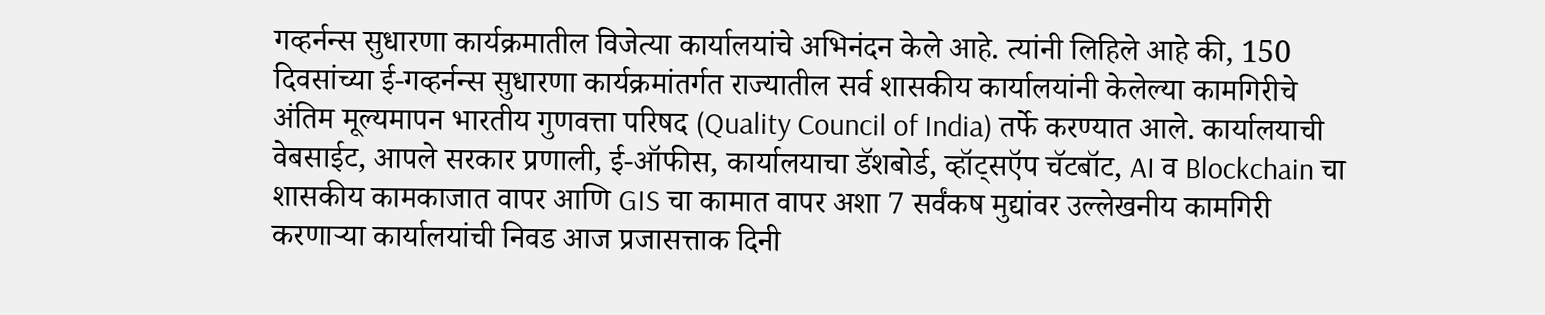गव्हर्नन्स सुधारणा कार्यक्रमातील विजेत्या कार्यालयांचे अभिनंदन केले आहे. त्यांनी लिहिले आहे की, 150 दिवसांच्या ई-गव्हर्नन्स सुधारणा कार्यक्रमांतर्गत राज्यातील सर्व शासकीय कार्यालयांनी केलेल्या कामगिरीचे अंतिम मूल्यमापन भारतीय गुणवत्ता परिषद (Quality Council of India) तर्फे करण्यात आले. कार्यालयाची वेबसाईट, आपले सरकार प्रणाली, ई-ऑफीस, कार्यालयाचा डॅशबोर्ड, व्हॉट्सऍप चॅटबॉट, AI व Blockchain चा शासकीय कामकाजात वापर आणि GIS चा कामात वापर अशा 7 सर्वंकष मुद्यांवर उल्लेखनीय कामगिरी करणाऱ्या कार्यालयांची निवड आज प्रजासत्ताक दिनी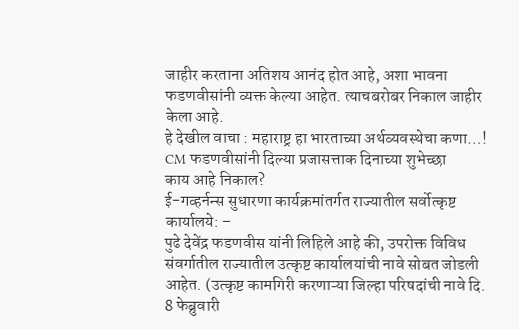जाहीर करताना अतिशय आनंद होत आहे, अशा भावना फडणवीसांनी व्यक्त केल्या आहेत. त्याचबरोबर निकाल जाहीर केला आहे.
हे देखील वाचा : महाराष्ट्र हा भारताच्या अर्थव्यवस्थेचा कणा…! CM फडणवीसांनी दिल्या प्रजासत्ताक दिनाच्या शुभेच्छा
काय आहे निकाल?
ई-गव्हर्नन्स सुधारणा कार्यक्रमांतर्गत राज्यातील सर्वोत्कृष्ट कार्यालये: –
पुढे देवेंद्र फडणवीस यांनी लिहिले आहे की, उपरोक्त विविध संवर्गातील राज्यातील उत्कृष्ट कार्यालयांची नावे सोबत जोडली आहेत. (उत्कृष्ट कामगिरी करणाऱ्या जिल्हा परिषदांची नावे दि. 8 फेब्रुवारी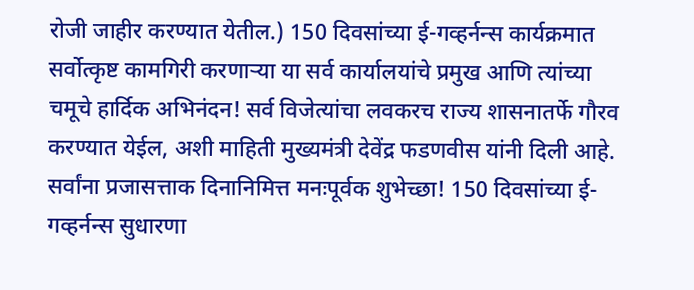रोजी जाहीर करण्यात येतील.) 150 दिवसांच्या ई-गव्हर्नन्स कार्यक्रमात सर्वोत्कृष्ट कामगिरी करणाऱ्या या सर्व कार्यालयांचे प्रमुख आणि त्यांच्या चमूचे हार्दिक अभिनंदन! सर्व विजेत्यांचा लवकरच राज्य शासनातर्फे गौरव करण्यात येईल, अशी माहिती मुख्यमंत्री देवेंद्र फडणवीस यांनी दिली आहे.
सर्वांना प्रजासत्ताक दिनानिमित्त मनःपूर्वक शुभेच्छा! 150 दिवसांच्या ई-गव्हर्नन्स सुधारणा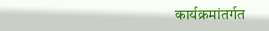कार्यक्रमांतर्गत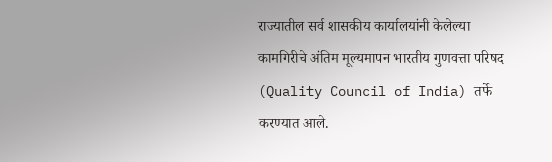राज्यातील सर्व शासकीय कार्यालयांनी केलेल्या कामगिरीचे अंतिम मूल्यमापन भारतीय गुणवत्ता परिषद (Quality Council of India) तर्फे करण्यात आले.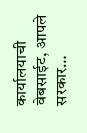कार्यालयाची वेबसाईट, आपले सरकार…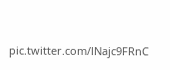pic.twitter.com/lNajc9FRnC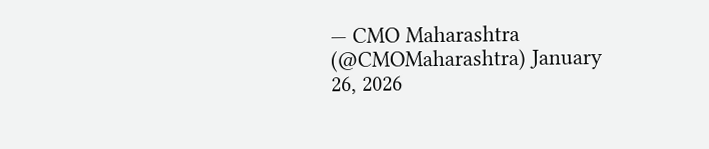— CMO Maharashtra (@CMOMaharashtra) January 26, 2026